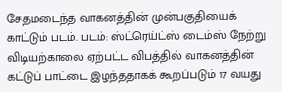சேதமடைந்த வாகனத்தின் முன்பகுதியைக் காட்டும் படம். படம்: ஸ்ட்ரெய்ட்ஸ் டைம்ஸ் நேற்று விடியற்காலை ஏற்பட்ட விபத்தில் வாகனத்தின் கட்டுப் பாட்டை இழந்ததாகக் கூறப்படும் 17 வயது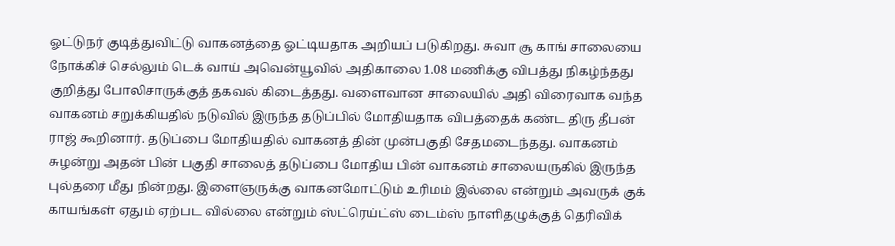ஓட்டுநர் குடித்துவிட்டு வாகனத்தை ஓட்டியதாக அறியப் படுகிறது. சுவா சூ காங் சாலையை நோக்கிச் செல்லும் டெக் வாய் அவென்யூவில் அதிகாலை 1.08 மணிக்கு விபத்து நிகழ்ந்தது குறித்து போலிசாருக்குத் தகவல் கிடைத்தது. வளைவான சாலையில் அதி விரைவாக வந்த வாகனம் சறுக்கியதில் நடுவில் இருந்த தடுப்பில் மோதியதாக விபத்தைக் கண்ட திரு தீபன் ராஜ் கூறினார். தடுப்பை மோதியதில் வாகனத் தின் முன்பகுதி சேதமடைந்தது. வாகனம் சுழன்று அதன் பின் பகுதி சாலைத் தடுப்பை மோதிய பின் வாகனம் சாலையருகில் இருந்த புல்தரை மீது நின்றது. இளைஞருக்கு வாகனமோட்டும் உரிமம் இல்லை என்றும் அவருக் குக் காயங்கள் ஏதும் ஏற்பட வில்லை என்றும் ஸ்ட்ரெய்ட்ஸ் டைம்ஸ் நாளிதழுக்குத் தெரிவிக்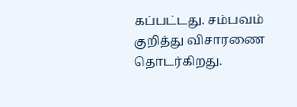கப்பட்டது. சம்பவம் குறித்து விசாரணை தொடர்கிறது.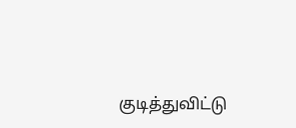குடித்துவிட்டு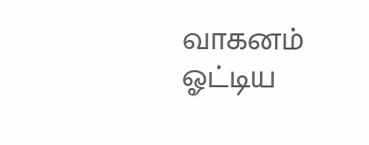வாகனம் ஓட்டிய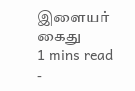இளையர் கைது
1 mins read
-